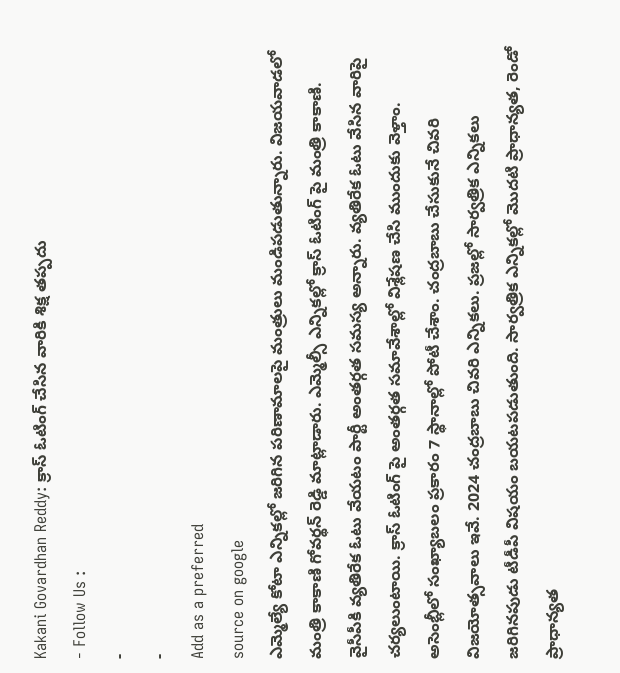Kakani Govardhan Reddy: క్రాస్ ఓటింగ్ చేసిన వారికి శిక్ష తప్పదు
- Follow Us :
-
-
Add as a preferred
source on google
ఎమ్మెల్యే కోటా ఎన్నికల్లో జరిగిన పరిణామాలపై మంత్రులు మండిపడుతున్నారు. విజయవాడలో మంత్రి కాకాణి గోవర్థన్ రెడ్డి మాట్లాడారు. ఎమ్మెల్సీ ఎన్నికల్లో క్రాస్ ఓటింగ్ పై మంత్రి కాకాణి. వైసీపీకి వ్యతిరేక ఓటు వేయటం పార్టీ అంతర్గత సమస్య అన్నారు. వ్యతిరేక ఓటు వేసిన వారిపై చర్యలుంటాయి. క్రాస్ ఓటింగ్ పై అంతర్గత సమావేశాల్లో విశ్లేషణ చేసి ముందుకు వెళ్తాం.
అసెంబ్లీలో సంఖ్యాబలం ప్రకారం 7 స్థానాల్లో పోటీ చేశాం. చంద్రబాబు చేసుకునే చివరి విజయోత్సవాలు ఇవే. 2024 చంద్రబాబు చివరి ఎన్నికలు. ప్రజల్లో సార్వత్రిక ఎన్నికలు జరిగినపుడు టీడీపీ విషయం బయటపడుతుంది. సార్వత్రిక ఎన్నికల్లో మొదటి ప్రాధాన్యత, రెండో ప్రాధాన్యత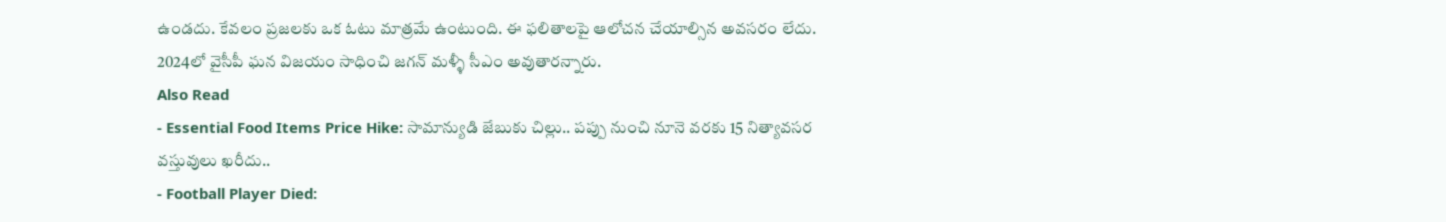ఉండదు. కేవలం ప్రజలకు ఒక ఓటు మాత్రమే ఉంటుంది. ఈ ఫలితాలపై ఆలోచన చేయాల్సిన అవసరం లేదు. 2024లో వైసీపీ ఘన విజయం సాధించి జగన్ మళ్ళీ సీఎం అవుతారన్నారు.
Also Read
- Essential Food Items Price Hike: సామాన్యుడి జేబుకు చిల్లు.. పప్పు నుంచి నూనె వరకు 15 నిత్యావసర వస్తువులు ఖరీదు..
- Football Player Died: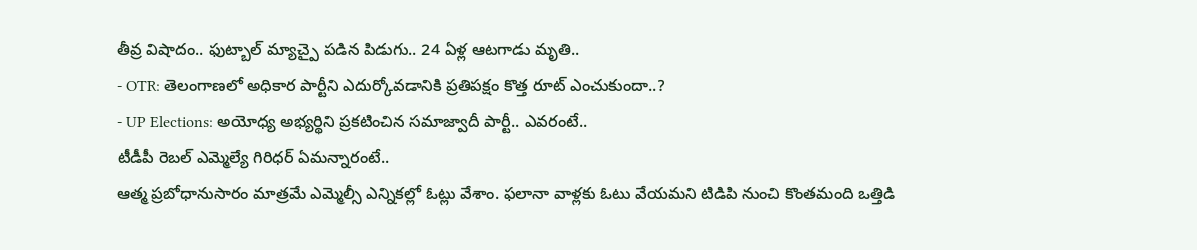తీవ్ర విషాదం.. ఫుట్బాల్ మ్యాచ్పై పడిన పిడుగు.. 24 ఏళ్ల ఆటగాడు మృతి..
- OTR: తెలంగాణలో అధికార పార్టీని ఎదుర్కోవడానికి ప్రతిపక్షం కొత్త రూట్ ఎంచుకుందా..?
- UP Elections: అయోధ్య అభ్యర్థిని ప్రకటించిన సమాజ్వాదీ పార్టీ.. ఎవరంటే..
టీడీపీ రెబల్ ఎమ్మెల్యే గిరిధర్ ఏమన్నారంటే..
ఆత్మ ప్రబోధానుసారం మాత్రమే ఎమ్మెల్సీ ఎన్నికల్లో ఓట్లు వేశాం. ఫలానా వాళ్లకు ఓటు వేయమని టిడిపి నుంచి కొంతమంది ఒత్తిడి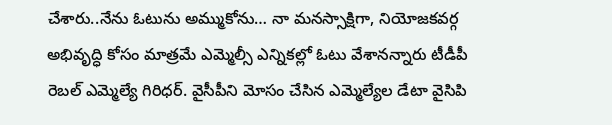చేశారు..నేను ఓటును అమ్ముకోను… నా మనస్సాక్షిగా, నియోజకవర్గ అభివృద్ధి కోసం మాత్రమే ఎమ్మెల్సీ ఎన్నికల్లో ఓటు వేశానన్నారు టీడీపీ రెబల్ ఎమ్మెల్యే గిరిధర్. వైసీపీని మోసం చేసిన ఎమ్మెల్యేల డేటా వైసిపి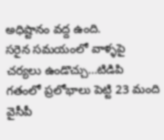అధిష్టానం వద్ద ఉంది.
సరైన సమయంలో వాళ్ళపై చర్యలు ఉండొచ్చు…టిడిపి గతంలో ప్రలోభాలు పెట్టి 23 మంది వైసీపీ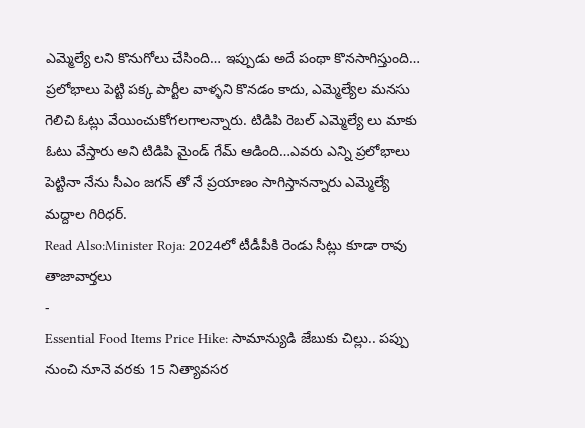ఎమ్మెల్యే లని కొనుగోలు చేసింది… ఇప్పుడు అదే పంథా కొనసాగిస్తుంది… ప్రలోభాలు పెట్టి పక్క పార్టీల వాళ్ళని కొనడం కాదు, ఎమ్మెల్యేల మనసు గెలిచి ఓట్లు వేయించుకోగలగాలన్నారు. టిడిపి రెబల్ ఎమ్మెల్యే లు మాకు ఓటు వేస్తారు అని టిడిపి మైండ్ గేమ్ ఆడింది…ఎవరు ఎన్ని ప్రలోభాలు పెట్టినా నేను సీఎం జగన్ తో నే ప్రయాణం సాగిస్తానన్నారు ఎమ్మెల్యే మద్దాల గిరిధర్.
Read Also:Minister Roja: 2024లో టీడీపీకి రెండు సీట్లు కూడా రావు
తాజావార్తలు
-
Essential Food Items Price Hike: సామాన్యుడి జేబుకు చిల్లు.. పప్పు నుంచి నూనె వరకు 15 నిత్యావసర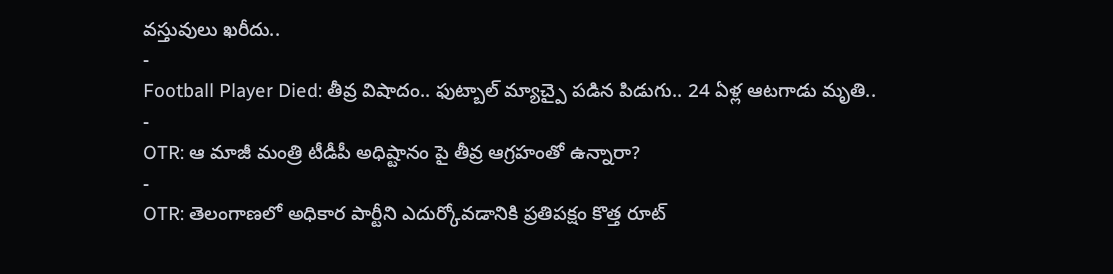వస్తువులు ఖరీదు..
-
Football Player Died: తీవ్ర విషాదం.. ఫుట్బాల్ మ్యాచ్పై పడిన పిడుగు.. 24 ఏళ్ల ఆటగాడు మృతి..
-
OTR: ఆ మాజీ మంత్రి టీడీపీ అధిష్టానం పై తీవ్ర ఆగ్రహంతో ఉన్నారా?
-
OTR: తెలంగాణలో అధికార పార్టీని ఎదుర్కోవడానికి ప్రతిపక్షం కొత్త రూట్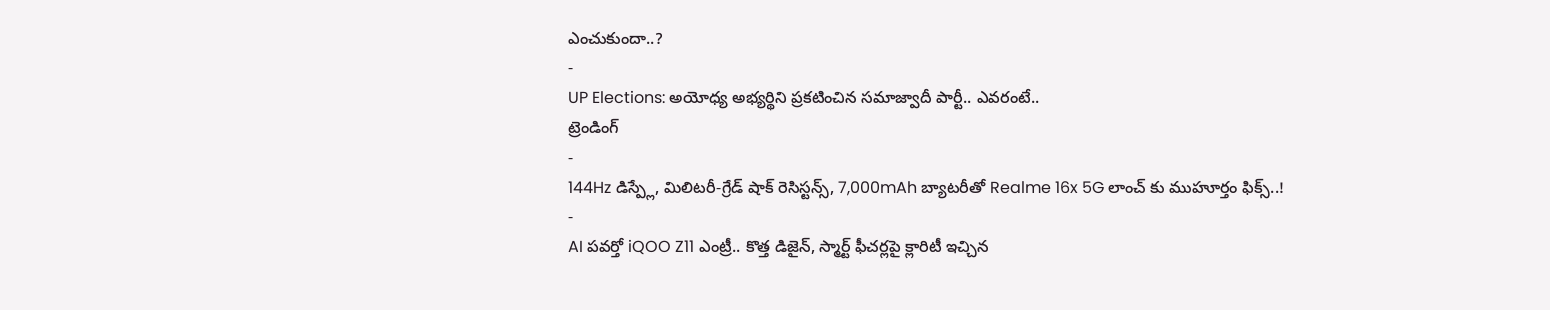ఎంచుకుందా..?
-
UP Elections: అయోధ్య అభ్యర్థిని ప్రకటించిన సమాజ్వాదీ పార్టీ.. ఎవరంటే..
ట్రెండింగ్
-
144Hz డిస్ప్లే, మిలిటరీ-గ్రేడ్ షాక్ రెసిస్టన్స్, 7,000mAh బ్యాటరీతో Realme 16x 5G లాంచ్ కు ముహూర్తం ఫిక్స్..!
-
AI పవర్తో iQOO Z11 ఎంట్రీ.. కొత్త డిజైన్, స్మార్ట్ ఫీచర్లపై క్లారిటీ ఇచ్చిన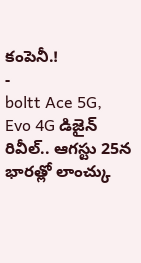కంపెనీ.!
-
boltt Ace 5G, Evo 4G డిజైన్ రివీల్.. ఆగస్టు 25న భారత్లో లాంచ్కు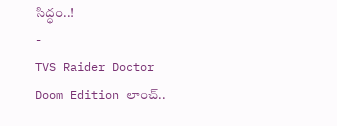సిద్ధం..!
-
TVS Raider Doctor Doom Edition లాంచ్..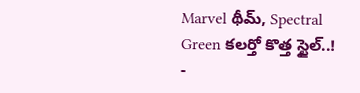Marvel థీమ్, Spectral Green కలర్తో కొత్త స్టైల్..!
-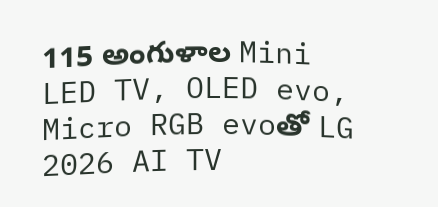115 అంగుళాల Mini LED TV, OLED evo, Micro RGB evoతో LG 2026 AI TV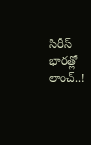సిరీస్ భారత్లో లాంచ్..!